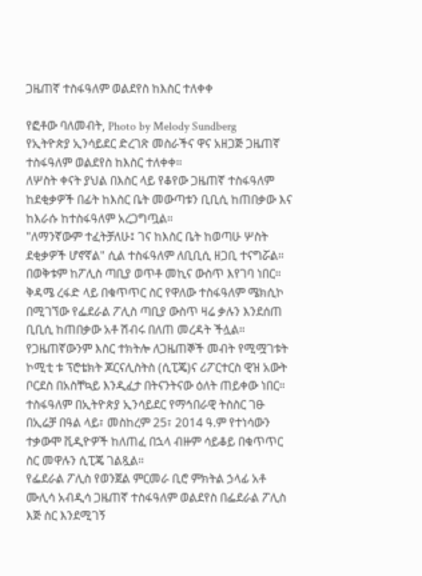ጋዜጠኛ ተስፋዓለም ወልደየስ ከእስር ተለቀቀ

የፎቶው ባለመብት, Photo by Melody Sundberg
የኢትዮጵያ ኢንሳይደር ድረገጽ መስራችና ዋና አዘጋጅ ጋዜጠኛ ተስፋዓለም ወልደየስ ከእስር ተለቀቀ።
ለሦስት ቀናት ያህል በእስር ላይ የቆየው ጋዜጠኛ ተስፋዓለም ከደቂቃዎች በፊት ከእስር ቤት መውጣቱን ቢቢሲ ከጠበቃው እና ከእራሱ ከተስፋዓለም አረጋግጧል።
"ለማንኛውም ተፈትቻለሁ፤ ገና ከእስር ቤት ከወጣሁ ሦስት ደቂቃዎች ሆኖኛል" ሲል ተስፋዓለም ለቢቢሲ ዘጋቢ ተናግሯል።
በወቅቱም ከፖሊስ ጣቢያ ወጥቶ መኪና ውስጥ እየገባ ነበር።
ቅዳሜ ረፋድ ላይ በቁጥጥር ስር የዋለው ተስፋዓለም ሜክሲኮ በሚገኘው የፌደራል ፖሊስ ጣቢያ ውስጥ ዛሬ ቃሉን እንደሰጠ ቢቢሲ ከጠበቃው አቶ ሽብሩ በለጠ መረዳት ችሏል።
የጋዜጠኛውንም እስር ተክትሎ ለጋዜጠኞች መብት የሚሟገቱት ኮሚቲ ቱ ፕሮቴክት ጆርናሊስትስ (ሲፒጄ)ና ሪፖርተርስ ዊዝ አውት ቦርደስ በአስቸኳይ እንዲፈታ በትናንትናው ዕለት ጠይቀው ነበር።
ተስፋዓለም በኢትዮጵያ ኢንሳይደር የማኅበራዊ ትስስር ገፁ በኢሬቻ በዓል ላይ፣ መስከረም 25፣ 2014 ዓ.ም የተነሳውን ተቃውሞ ቪዲዮዎች ከለጠፈ በኋላ ብዙም ሳይቆይ በቁጥጥር ስር መዋሉን ሲፒጄ ገልጿል።
የፌደራል ፖሊስ የወንጀል ምርመራ ቢሮ ምክትል ኃላፊ አቶ ሙሊሳ አብዲሳ ጋዜጠኛ ተስፋዓለም ወልደየስ በፌደራል ፖሊስ እጅ ስር እንደሚገኝ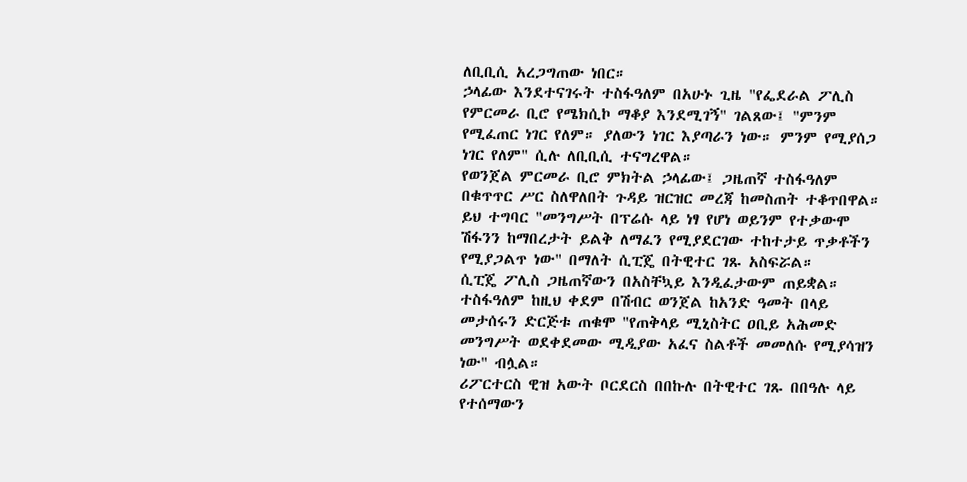ለቢቢሲ አረጋግጠው ነበር።
ኃላፊው እንደተናገሩት ተስፋዓለም በአሁኑ ጊዜ "የፌደራል ፖሊስ የምርመራ ቢሮ የሜክሲኮ ማቆያ እንደሚገኝ" ገልጸው፤ "ምንም የሚፈጠር ነገር የለም። ያለውን ነገር እያጣራን ነው። ምንም የሚያሰጋ ነገር የለም" ሲሉ ለቢቢሲ ተናግረዋል።
የወንጀል ምርመራ ቢሮ ምክትል ኃላፊው፤ ጋዜጠኛ ተስፋዓለም በቁጥጥር ሥር ስለዋለበት ጉዳይ ዝርዝር መረጃ ከመስጠት ተቆጥበዋል።
ይህ ተግባር "መንግሥት በፕሬሱ ላይ ነፃ የሆነ ወይንም የተቃውሞ ሽፋንን ከማበረታት ይልቅ ለማፈን የሚያደርገው ተከተታይ ጥቃቶችን የሚያጋልጥ ነው" በማለት ሲፒጄ በትዊተር ገጹ አስፍሯል።
ሲፒጄ ፖሊስ ጋዜጠኛውን በአስቸኳይ እንዲፈታውም ጠይቋል።
ተስፋዓለም ከዚህ ቀደም በሽብር ወንጀል ከአንድ ዓመት በላይ መታሰሩን ድርጅቱ ጠቁሞ "የጠቅላይ ሚኒስትር ዐቢይ አሕመድ መንግሥት ወደቀደመው ሚዲያው አፈና ስልቶች መመለሱ የሚያሳዝን ነው" ብሏል።
ሪፖርተርስ ዊዝ አውት ቦርደርስ በበኩሉ በትዊተር ገጹ በበዓሉ ላይ የተሰማውን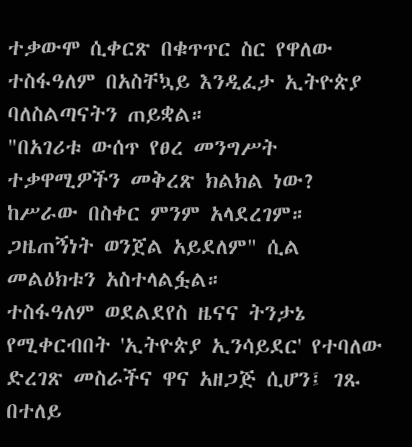ተቃውሞ ሲቀርጽ በቁጥጥር ስር የዋለው ተስፋዓለም በአስቸኳይ እንዲፈታ ኢትዮጵያ ባለስልጣናትን ጠይቋል።
"በአገሪቱ ውሰጥ የፀረ መንግሥት ተቃዋሚዎችን መቅረጽ ክልክል ነው? ከሥራው በስቀር ምንም አላደረገም። ጋዜጠኝነት ወንጀል አይደለም" ሲል መልዕክቱን አስተላልፏል።
ተስፋዓለም ወደልደየስ ዜናና ትንታኔ የሚቀርብበት 'ኢትዮጵያ ኢንሳይደር' የተባለው ድረገጽ መስራችና ዋና አዘጋጅ ሲሆን፤ ገጹ በተለይ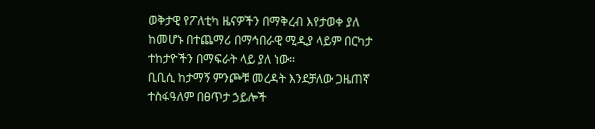ወቅታዊ የፖለቲካ ዜናዎችን በማቅረብ እየታወቀ ያለ ከመሆኑ በተጨማሪ በማኅበራዊ ሚዲያ ላይም በርካታ ተከታዮችን በማፍራት ላይ ያለ ነው።
ቢቢሲ ከታማኝ ምንጮቹ መረዳት እንደቻለው ጋዜጠኛ ተስፋዓለም በፀጥታ ኃይሎች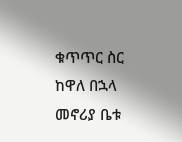ቁጥጥር ስር ከዋለ በኋላ መኖሪያ ቤቱ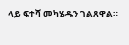ላይ ፍተሻ መካሄዱን ገልጸዋል።